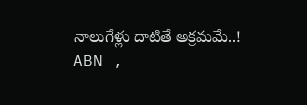నాలుగేళ్లు దాటితే అక్రమమే..!
ABN ,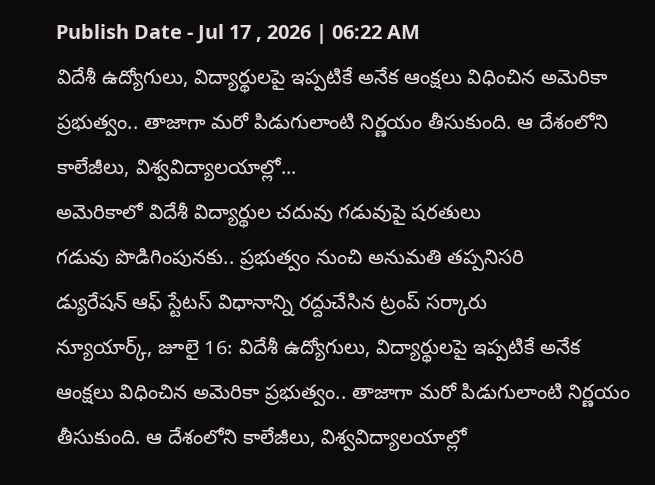Publish Date - Jul 17 , 2026 | 06:22 AM
విదేశీ ఉద్యోగులు, విద్యార్థులపై ఇప్పటికే అనేక ఆంక్షలు విధించిన అమెరికా ప్రభుత్వం.. తాజాగా మరో పిడుగులాంటి నిర్ణయం తీసుకుంది. ఆ దేశంలోని కాలేజీలు, విశ్వవిద్యాలయాల్లో...
అమెరికాలో విదేశీ విద్యార్థుల చదువు గడువుపై షరతులు
గడువు పొడిగింపునకు.. ప్రభుత్వం నుంచి అనుమతి తప్పనిసరి
డ్యురేషన్ ఆఫ్ స్టేటస్ విధానాన్ని రద్దుచేసిన ట్రంప్ సర్కారు
న్యూయార్క్, జూలై 16: విదేశీ ఉద్యోగులు, విద్యార్థులపై ఇప్పటికే అనేక ఆంక్షలు విధించిన అమెరికా ప్రభుత్వం.. తాజాగా మరో పిడుగులాంటి నిర్ణయం తీసుకుంది. ఆ దేశంలోని కాలేజీలు, విశ్వవిద్యాలయాల్లో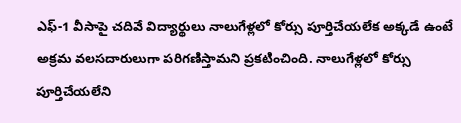ఎఫ్-1 వీసాపై చదివే విద్యార్థులు నాలుగేళ్లలో కోర్సు పూర్తిచేయలేక అక్కడే ఉంటే అక్రమ వలసదారులుగా పరిగణిస్తామని ప్రకటించింది. నాలుగేళ్లలో కోర్సు పూర్తిచేయలేని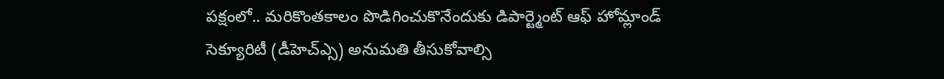పక్షంలో.. మరికొంతకాలం పొడిగించుకొనేందుకు డిపార్ట్మెంట్ ఆఫ్ హోమ్లాండ్ సెక్యూరిటీ (డీహెచ్ఎ్స) అనుమతి తీసుకోవాల్సి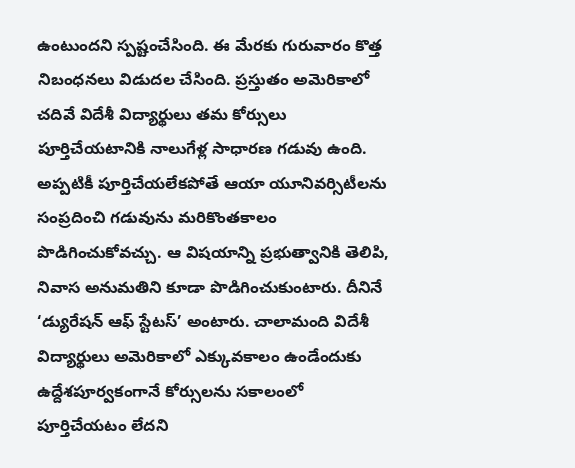ఉంటుందని స్పష్టంచేసింది. ఈ మేరకు గురువారం కొత్త నిబంధనలు విడుదల చేసింది. ప్రస్తుతం అమెరికాలో చదివే విదేశీ విద్యార్థులు తమ కోర్సులు పూర్తిచేయటానికి నాలుగేళ్ల సాధారణ గడువు ఉంది. అప్పటికీ పూర్తిచేయలేకపోతే ఆయా యూనివర్సిటీలను సంప్రదించి గడువును మరికొంతకాలం పొడిగించుకోవచ్చు. ఆ విషయాన్ని ప్రభుత్వానికి తెలిపి, నివాస అనుమతిని కూడా పొడిగించుకుంటారు. దీనినే ‘డ్యురేషన్ ఆఫ్ స్టేటస్’ అంటారు. చాలామంది విదేశీ విద్యార్థులు అమెరికాలో ఎక్కువకాలం ఉండేందుకు ఉద్దేశపూర్వకంగానే కోర్సులను సకాలంలో పూర్తిచేయటం లేదని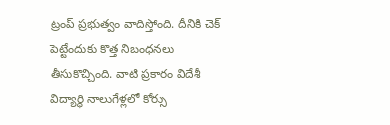ట్రంప్ ప్రభుత్వం వాదిస్తోంది. దీనికి చెక్ పెట్టేందుకు కొత్త నిబంధనలు తీసుకొచ్చింది. వాటి ప్రకారం విదేశీ విద్యార్థి నాలుగేళ్లలో కోర్సు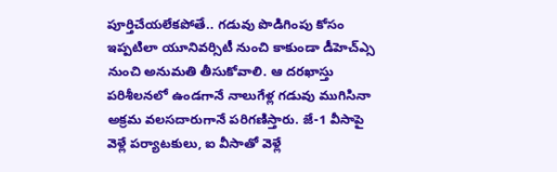పూర్తిచేయలేకపోతే.. గడువు పొడిగింపు కోసం ఇప్పటిలా యూనివర్సిటీ నుంచి కాకుండా డీహెచ్ఎ్స నుంచి అనుమతి తీసుకోవాలి. ఆ దరఖాస్తు పరిశీలనలో ఉండగానే నాలుగేళ్ల గడువు ముగిసినా అక్రమ వలసదారుగానే పరిగణిస్తారు. జే-1 వీసాపై వెళ్లే పర్యాటకులు, ఐ వీసాతో వెళ్లే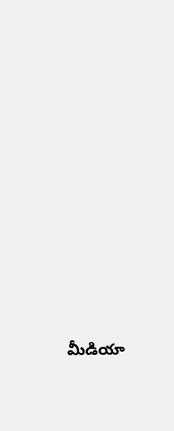మీడియా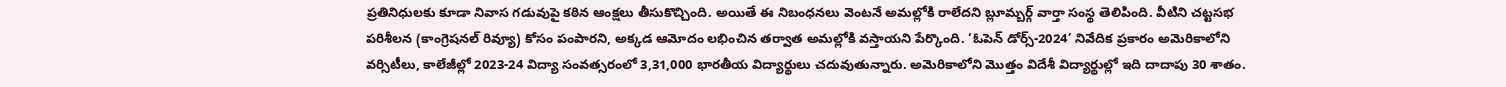ప్రతినిధులకు కూడా నివాస గడువుపై కఠిన ఆంక్షలు తీసుకొచ్చింది. అయితే ఈ నిబంధనలు వెంటనే అమల్లోకి రాలేదని బ్లూమ్బర్గ్ వార్తా సంస్థ తెలిపింది. వీటిని చట్టసభ పరిశీలన (కాంగ్రెషనల్ రివ్యూ) కోసం పంపారని, అక్కడ ఆమోదం లభించిన తర్వాత అమల్లోకి వస్తాయని పేర్కొంది. ‘ఓపెన్ డోర్స్-2024’ నివేదిక ప్రకారం అమెరికాలోని వర్సిటీలు, కాలేజీల్లో 2023-24 విద్యా సంవత్సరంలో 3,31,000 భారతీయ విద్యార్థులు చదువుతున్నారు. అమెరికాలోని మొత్తం విదేశీ విద్యార్థుల్లో ఇది దాదాపు 30 శాతం.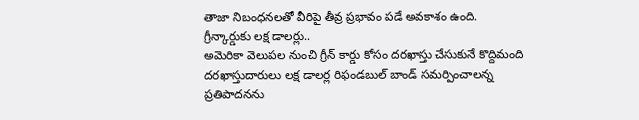తాజా నిబంధనలతో వీరిపై తీవ్ర ప్రభావం పడే అవకాశం ఉంది.
గ్రీన్కార్డుకు లక్ష డాలర్లు..
అమెరికా వెలుపల నుంచి గ్రీన్ కార్డు కోసం దరఖాస్తు చేసుకునే కొద్దిమంది దరఖాస్తుదారులు లక్ష డాలర్ల రిఫండబుల్ బాండ్ సమర్పించాలన్న ప్రతిపాదనను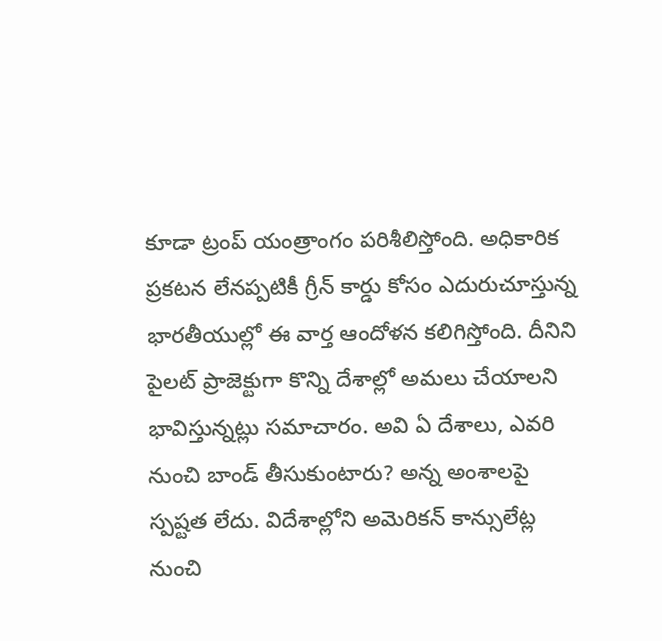కూడా ట్రంప్ యంత్రాంగం పరిశీలిస్తోంది. అధికారిక ప్రకటన లేనప్పటికీ గ్రీన్ కార్డు కోసం ఎదురుచూస్తున్న భారతీయుల్లో ఈ వార్త ఆందోళన కలిగిస్తోంది. దీనిని పైలట్ ప్రాజెక్టుగా కొన్ని దేశాల్లో అమలు చేయాలని భావిస్తున్నట్లు సమాచారం. అవి ఏ దేశాలు, ఎవరి నుంచి బాండ్ తీసుకుంటారు? అన్న అంశాలపై స్పష్టత లేదు. విదేశాల్లోని అమెరికన్ కాన్సులేట్ల నుంచి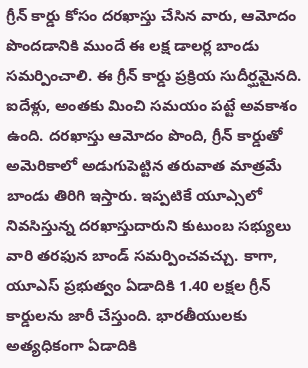గ్రీన్ కార్డు కోసం దరఖాస్తు చేసిన వారు, ఆమోదం పొందడానికి ముందే ఈ లక్ష డాలర్ల బాండు సమర్పించాలి. ఈ గ్రీన్ కార్డు ప్రక్రియ సుదీర్ఘమైనది. ఐదేళ్లు, అంతకు మించి సమయం పట్టే అవకాశం ఉంది. దరఖాస్తు ఆమోదం పొంది, గ్రీన్ కార్డుతో అమెరికాలో అడుగుపెట్టిన తరువాత మాత్రమే బాండు తిరిగి ఇస్తారు. ఇప్పటికే యూఎ్సలో నివసిస్తున్న దరఖాస్తుదారుని కుటుంబ సభ్యులు వారి తరఫున బాండ్ సమర్పించవచ్చు. కాగా, యూఎస్ ప్రభుత్వం ఏడాదికి 1.40 లక్షల గ్రీన్ కార్డులను జారీ చేస్తుంది. భారతీయులకు అత్యధికంగా ఏడాదికి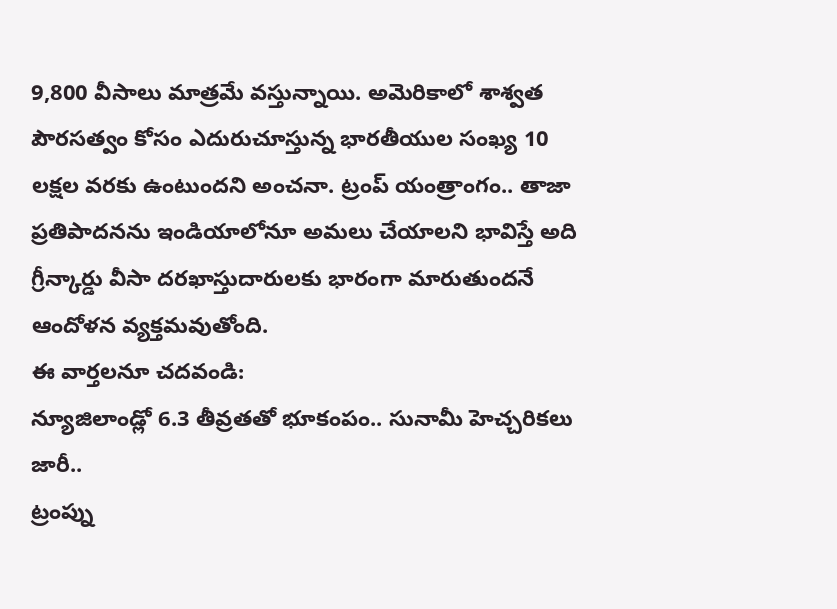9,800 వీసాలు మాత్రమే వస్తున్నాయి. అమెరికాలో శాశ్వత పౌరసత్వం కోసం ఎదురుచూస్తున్న భారతీయుల సంఖ్య 10 లక్షల వరకు ఉంటుందని అంచనా. ట్రంప్ యంత్రాంగం.. తాజా ప్రతిపాదనను ఇండియాలోనూ అమలు చేయాలని భావిస్తే అది గ్రీన్కార్డు వీసా దరఖాస్తుదారులకు భారంగా మారుతుందనే ఆందోళన వ్యక్తమవుతోంది.
ఈ వార్తలనూ చదవండి:
న్యూజిలాండ్లో 6.3 తీవ్రతతో భూకంపం.. సునామీ హెచ్చరికలు జారీ..
ట్రంప్ను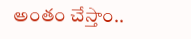అంతం చేస్తాం..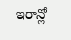ఇరాన్లో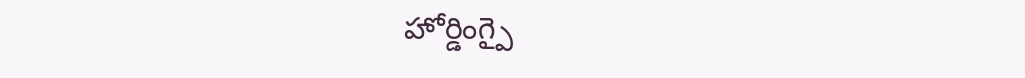హోర్డింగ్పై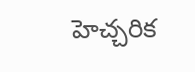హెచ్చరిక